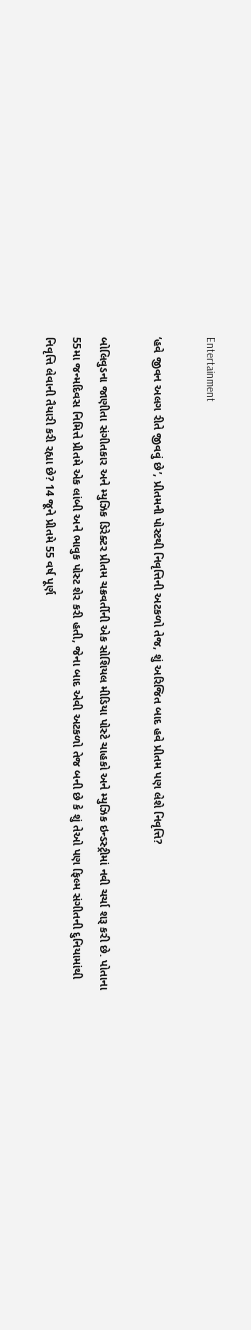Entertainment

‘હવે જીવન અલગ રીતે જીવવું છે’, પ્રીતમની પોસ્ટથી નિવૃત્તિની અટકળો તેજ, શું અરિજિત બાદ હવે પ્રીતમ પણ લેશે નિવૃત્તિ?

બોલિવુડના જાણીતા સંગીતકાર અને મ્યુઝિક ડિરેક્ટર પ્રીતમ ચક્રવર્તીની એક સોશિયલ મીડિયા પોસ્ટે ચાહકો અને મ્યુઝિક ઇન્ડસ્ટ્રીમાં નવી ચર્ચા શરૂ કરી છે. પોતાના 55મા જન્મદિવસ નિમિત્તે પ્રીતમે એક લાંબી અને ભાવુક પોસ્ટ શેર કરી હતી, જેના બાદ એવી અટકળો તેજ બની છે કે શું તેઓ પણ ફિલ્મ સંગીતની દુનિયામાંથી નિવૃત્તિ લેવાની તૈયારી કરી રહ્યા છે? 14 જૂને પ્રીતમે 55 વર્ષ પૂર્ણ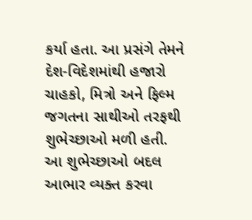કર્યા હતા. આ પ્રસંગે તેમને દેશ-વિદેશમાંથી હજારો ચાહકો, મિત્રો અને ફિલ્મ જગતના સાથીઓ તરફથી શુભેચ્છાઓ મળી હતી. આ શુભેચ્છાઓ બદલ આભાર વ્યક્ત કરવા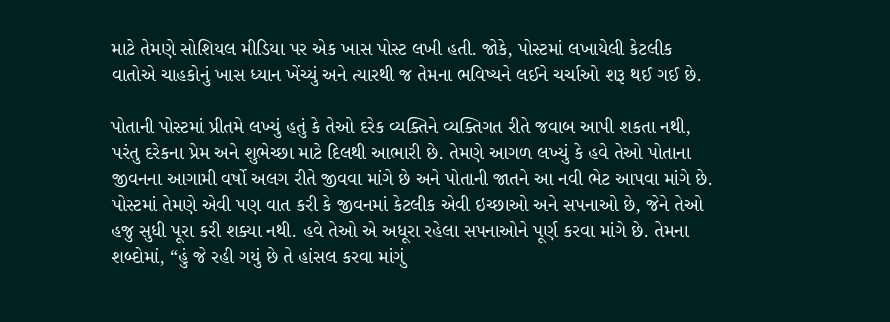માટે તેમણે સોશિયલ મીડિયા પર એક ખાસ પોસ્ટ લખી હતી. જોકે, પોસ્ટમાં લખાયેલી કેટલીક વાતોએ ચાહકોનું ખાસ ધ્યાન ખેંચ્યું અને ત્યારથી જ તેમના ભવિષ્યને લઈને ચર્ચાઓ શરૂ થઈ ગઈ છે.

પોતાની પોસ્ટમાં પ્રીતમે લખ્યું હતું કે તેઓ દરેક વ્યક્તિને વ્યક્તિગત રીતે જવાબ આપી શકતા નથી, પરંતુ દરેકના પ્રેમ અને શુભેચ્છા માટે દિલથી આભારી છે. તેમણે આગળ લખ્યું કે હવે તેઓ પોતાના જીવનના આગામી વર્ષો અલગ રીતે જીવવા માંગે છે અને પોતાની જાતને આ નવી ભેટ આપવા માંગે છે. પોસ્ટમાં તેમણે એવી પણ વાત કરી કે જીવનમાં કેટલીક એવી ઇચ્છાઓ અને સપનાઓ છે, જેને તેઓ હજુ સુધી પૂરા કરી શક્યા નથી. હવે તેઓ એ અધૂરા રહેલા સપનાઓને પૂર્ણ કરવા માંગે છે. તેમના શબ્દોમાં, “હું જે રહી ગયું છે તે હાંસલ કરવા માંગું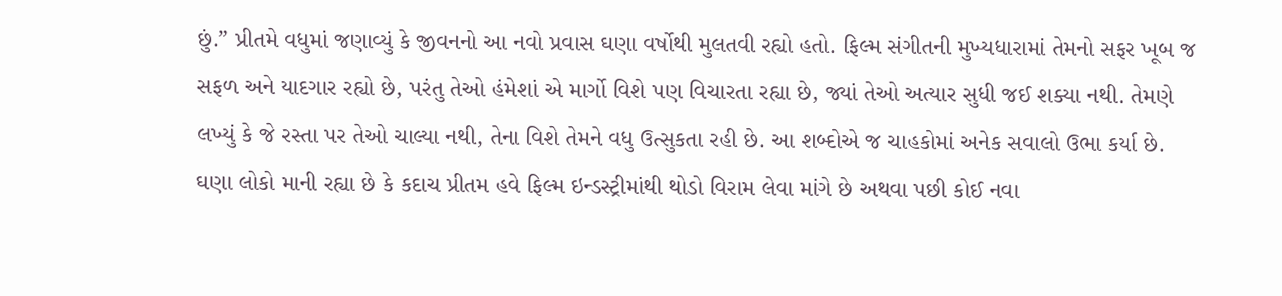છું.” પ્રીતમે વધુમાં જણાવ્યું કે જીવનનો આ નવો પ્રવાસ ઘણા વર્ષોથી મુલતવી રહ્યો હતો. ફિલ્મ સંગીતની મુખ્યધારામાં તેમનો સફર ખૂબ જ સફળ અને યાદગાર રહ્યો છે, પરંતુ તેઓ હંમેશાં એ માર્ગો વિશે પણ વિચારતા રહ્યા છે, જ્યાં તેઓ અત્યાર સુધી જઈ શક્યા નથી. તેમણે લખ્યું કે જે રસ્તા પર તેઓ ચાલ્યા નથી, તેના વિશે તેમને વધુ ઉત્સુકતા રહી છે. આ શબ્દોએ જ ચાહકોમાં અનેક સવાલો ઉભા કર્યા છે. ઘણા લોકો માની રહ્યા છે કે કદાચ પ્રીતમ હવે ફિલ્મ ઇન્ડસ્ટ્રીમાંથી થોડો વિરામ લેવા માંગે છે અથવા પછી કોઈ નવા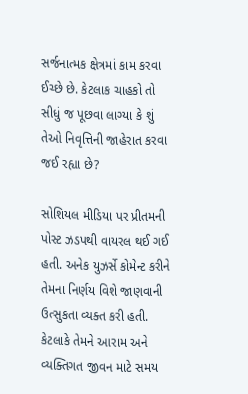સર્જનાત્મક ક્ષેત્રમાં કામ કરવા ઈચ્છે છે. કેટલાક ચાહકો તો સીધું જ પૂછવા લાગ્યા કે શું તેઓ નિવૃત્તિની જાહેરાત કરવા જઈ રહ્યા છે?

સોશિયલ મીડિયા પર પ્રીતમની પોસ્ટ ઝડપથી વાયરલ થઈ ગઈ હતી. અનેક યુઝર્સે કોમેન્ટ કરીને તેમના નિર્ણય વિશે જાણવાની ઉત્સુકતા વ્યક્ત કરી હતી. કેટલાકે તેમને આરામ અને વ્યક્તિગત જીવન માટે સમય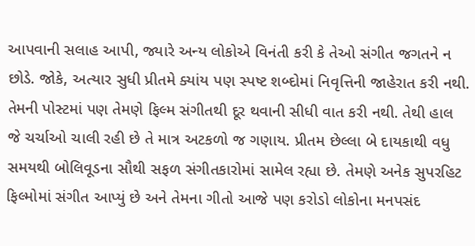આપવાની સલાહ આપી, જ્યારે અન્ય લોકોએ વિનંતી કરી કે તેઓ સંગીત જગતને ન છોડે. જોકે, અત્યાર સુધી પ્રીતમે ક્યાંય પણ સ્પષ્ટ શબ્દોમાં નિવૃત્તિની જાહેરાત કરી નથી. તેમની પોસ્ટમાં પણ તેમણે ફિલ્મ સંગીતથી દૂર થવાની સીધી વાત કરી નથી. તેથી હાલ જે ચર્ચાઓ ચાલી રહી છે તે માત્ર અટકળો જ ગણાય. પ્રીતમ છેલ્લા બે દાયકાથી વધુ સમયથી બોલિવૂડના સૌથી સફળ સંગીતકારોમાં સામેલ રહ્યા છે. તેમણે અનેક સુપરહિટ ફિલ્મોમાં સંગીત આપ્યું છે અને તેમના ગીતો આજે પણ કરોડો લોકોના મનપસંદ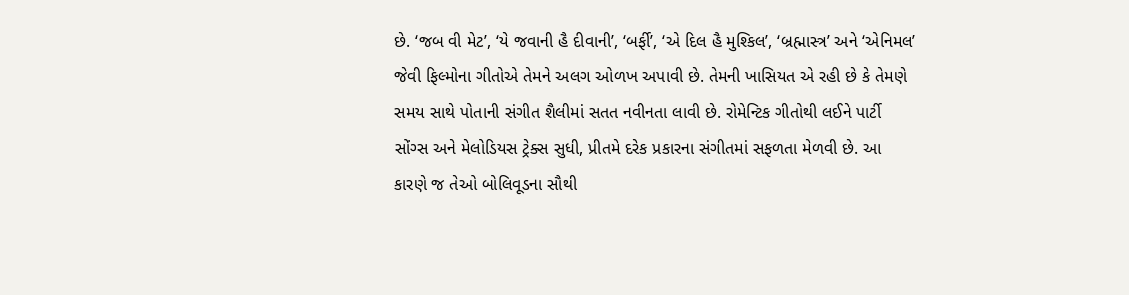છે. ‘જબ વી મેટ’, ‘યે જવાની હૈ દીવાની’, ‘બર્ફી’, ‘એ દિલ હૈ મુશ્કિલ’, ‘બ્રહ્માસ્ત્ર’ અને ‘એનિમલ’ જેવી ફિલ્મોના ગીતોએ તેમને અલગ ઓળખ અપાવી છે. તેમની ખાસિયત એ રહી છે કે તેમણે સમય સાથે પોતાની સંગીત શૈલીમાં સતત નવીનતા લાવી છે. રોમેન્ટિક ગીતોથી લઈને પાર્ટી સોંગ્સ અને મેલોડિયસ ટ્રેક્સ સુધી, પ્રીતમે દરેક પ્રકારના સંગીતમાં સફળતા મેળવી છે. આ કારણે જ તેઓ બોલિવૂડના સૌથી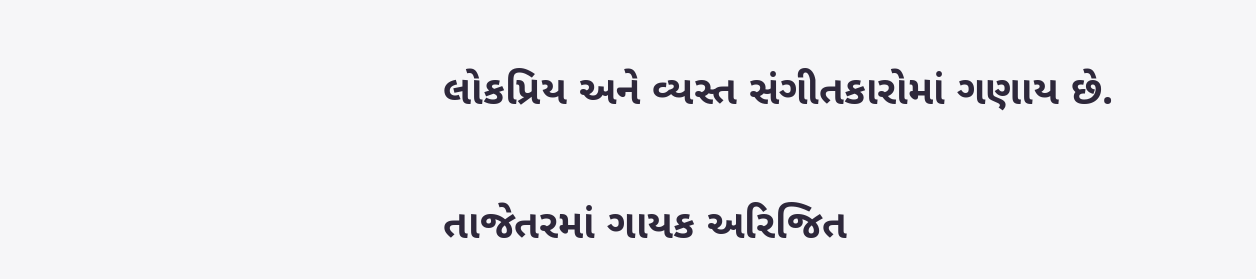લોકપ્રિય અને વ્યસ્ત સંગીતકારોમાં ગણાય છે.

તાજેતરમાં ગાયક અરિજિત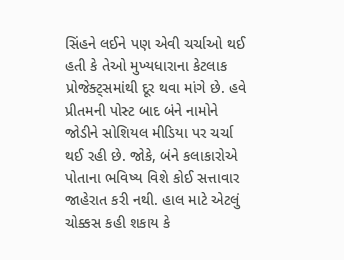સિંહને લઈને પણ એવી ચર્ચાઓ થઈ હતી કે તેઓ મુખ્યધારાના કેટલાક પ્રોજેક્ટ્સમાંથી દૂર થવા માંગે છે. હવે પ્રીતમની પોસ્ટ બાદ બંને નામોને જોડીને સોશિયલ મીડિયા પર ચર્ચા થઈ રહી છે. જોકે, બંને કલાકારોએ પોતાના ભવિષ્ય વિશે કોઈ સત્તાવાર જાહેરાત કરી નથી. હાલ માટે એટલું ચોક્કસ કહી શકાય કે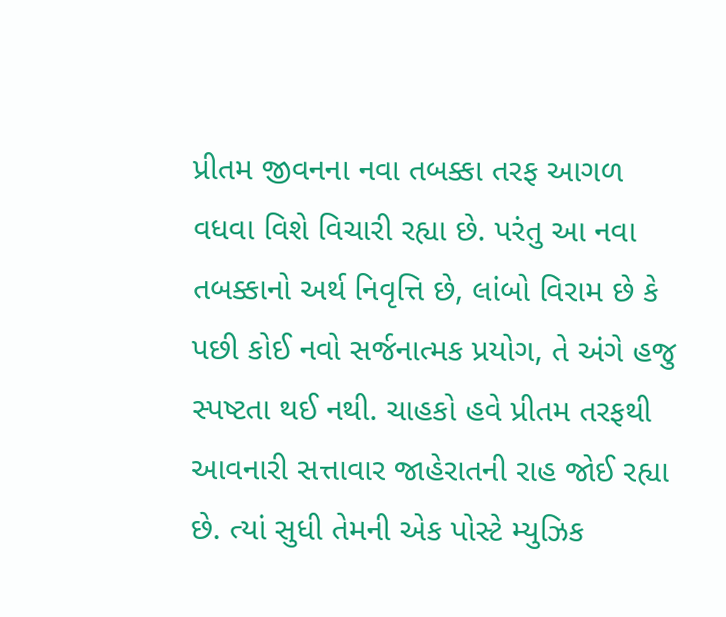પ્રીતમ જીવનના નવા તબક્કા તરફ આગળ વધવા વિશે વિચારી રહ્યા છે. પરંતુ આ નવા તબક્કાનો અર્થ નિવૃત્તિ છે, લાંબો વિરામ છે કે પછી કોઈ નવો સર્જનાત્મક પ્રયોગ, તે અંગે હજુ સ્પષ્ટતા થઈ નથી. ચાહકો હવે પ્રીતમ તરફથી આવનારી સત્તાવાર જાહેરાતની રાહ જોઈ રહ્યા છે. ત્યાં સુધી તેમની એક પોસ્ટે મ્યુઝિક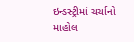ઇન્ડસ્ટ્રીમાં ચર્ચાનો માહોલ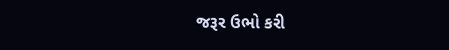જરૂર ઉભો કરી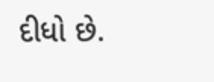દીધો છે.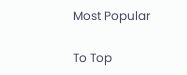Most Popular

To Top